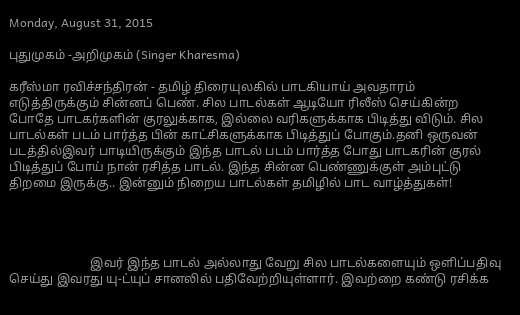Monday, August 31, 2015

புதுமுகம் -அறிமுகம் (Singer Kharesma)

கரீஸ்மா ரவிச்சந்திரன் - தமிழ் திரையுலகில் பாடகியாய் அவதாரம் எடுத்திருக்கும் சின்னப் பெண். சில பாடல்கள் ஆடியோ ரிலீஸ் செய்கின்ற போதே பாடகர்களின் குரலுக்காக, இல்லை வரிகளுக்காக பிடித்து விடும். சில பாடல்கள் படம் பார்த்த பின் காட்சிகளுக்காக பிடித்துப் போகும்.தனி ஒருவன் படத்தில்இவர் பாடியிருக்கும் இந்த பாடல் படம் பார்த்த போது பாடகரின் குரல் பிடித்துப் போய் நான் ரசித்த பாடல். இந்த சின்ன பெண்ணுக்குள் அம்புட்டு திறமை இருக்கு.. இன்னும் நிறைய பாடல்கள் தமிழில் பாட வாழ்த்துகள்!




                          இவர் இந்த பாடல் அல்லாது வேறு சில பாடல்களையும் ஒளிப்பதிவு செய்து இவரது யு-ட்யுப் சானலில் பதிவேற்றியுள்ளார். இவற்றை கண்டு ரசிக்க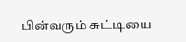பின்வரும் சுட்டியை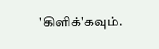'கிளிக்'கவும்.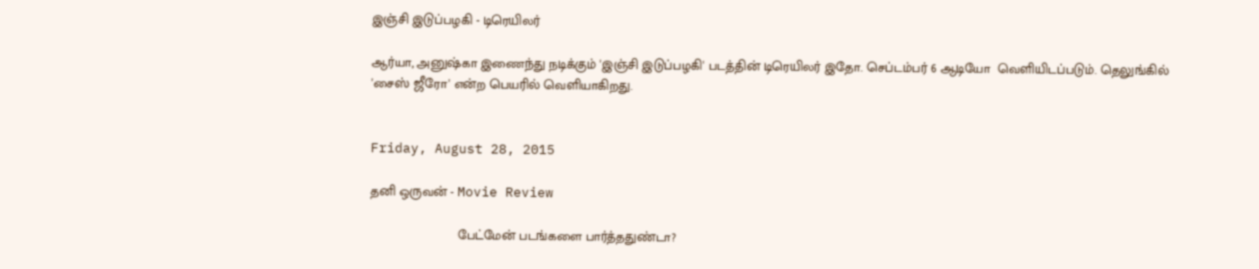இஞ்சி இடுப்பழகி - டிரெயிலர்

ஆர்யா, அனுஷ்கா இணைந்து நடிக்கும் 'இஞ்சி இடுப்பழகி' படத்தின் டிரெயிலர் இதோ. செப்டம்பர் 6 ஆடியோ  வெளியிடப்படும். தெலுங்கில் 'சைஸ் ஜீரோ' என்ற பெயரில் வெளியாகிறது.


Friday, August 28, 2015

தனி ஒருவன் - Movie Review

                        பேட்மேன் படங்களை பார்த்ததுண்டா?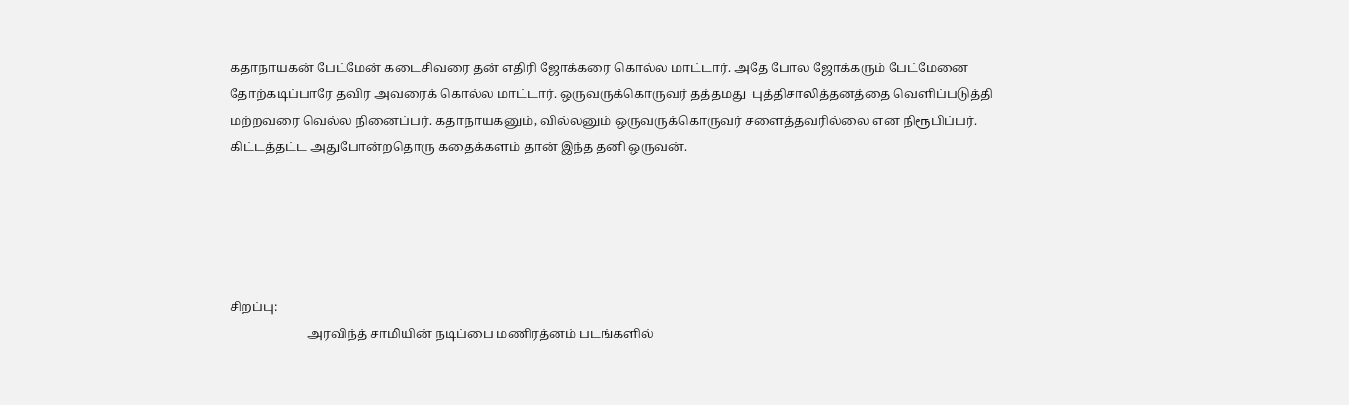கதாநாயகன் பேட்மேன் கடைசிவரை தன் எதிரி ஜோக்கரை கொல்ல மாட்டார். அதே போல ஜோக்கரும் பேட்மேனை தோற்கடிப்பாரே தவிர அவரைக் கொல்ல மாட்டார். ஒருவருக்கொருவர் தத்தமது  புத்திசாலித்தனத்தை வெளிப்படுத்தி மற்றவரை வெல்ல நினைப்பர். கதாநாயகனும், வில்லனும் ஒருவருக்கொருவர் சளைத்தவரில்லை என நிரூபிப்பர்.  கிட்டத்தட்ட அதுபோன்றதொரு கதைக்களம் தான் இந்த தனி ஒருவன்.





சிறப்பு:
                         அரவிந்த் சாமியின் நடிப்பை மணிரத்னம் படங்களில்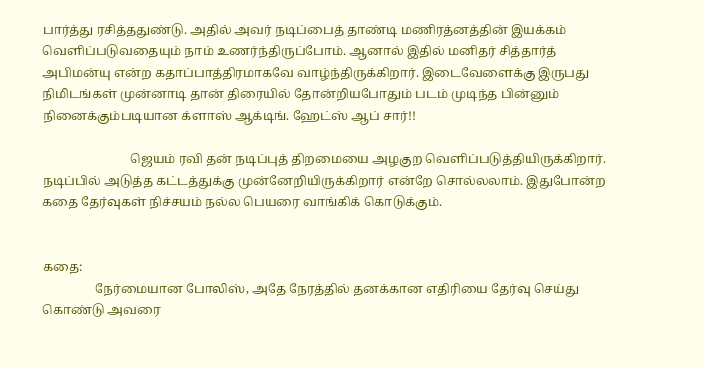பார்த்து ரசித்ததுண்டு. அதில் அவர் நடிப்பைத் தாண்டி மணிரத்னத்தின் இயக்கம் வெளிப்படுவதையும் நாம் உணர்ந்திருப்போம். ஆனால் இதில் மனிதர் சித்தார்த் அபிமன்யு என்ற கதாப்பாத்திரமாகவே வாழ்ந்திருக்கிறார். இடைவேளைக்கு இருபது நிமிடங்கள் முன்னாடி தான் திரையில் தோன்றியபோதும் படம் முடிந்த பின்னும் நினைக்கும்படியான க்ளாஸ் ஆக்டிங். ஹேட்ஸ் ஆப் சார்!!

                            ஜெயம் ரவி தன் நடிப்புத் திறமையை அழகுற வெளிப்படுத்தியிருக்கிறார். நடிப்பில் அடுத்த கட்டத்துக்கு முன்னேறியிருக்கிறார் என்றே சொல்லலாம். இதுபோன்ற கதை தேர்வுகள் நிச்சயம் நல்ல பெயரை வாங்கிக் கொடுக்கும்.


கதை:
                 நேர்மையான போலிஸ், அதே நேரத்தில் தனக்கான எதிரியை தேர்வு செய்து கொண்டு அவரை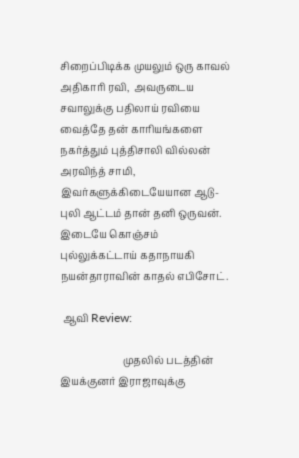சிறைப்பிடிக்க முயலும் ஒரு காவல் அதிகாரி ரவி,  அவருடைய சவாலுக்கு பதிலாய் ரவியை வைத்தே தன் காரியங்களை நகர்த்தும் புத்திசாலி வில்லன் அரவிந்த் சாமி, இவர்களுக்கிடையேயான ஆடு-புலி ஆட்டம் தான் தனி ஒருவன். இடையே கொஞ்சம் புல்லுக்கட்டாய் கதாநாயகி நயன்தாராவின் காதல் எபிசோட்.

 ஆவி Review:

                         முதலில் படத்தின் இயக்குனர் இராஜாவுக்கு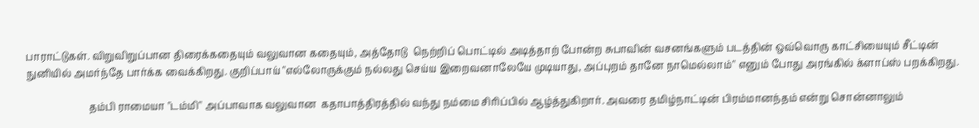பாராட்டுகள். விறுவிறுப்பான திரைக்கதையும் வலுவான கதையும், அத்தோடு  நெற்றிப் பொட்டில் அடித்தாற் போன்ற சுபாவின் வசனங்களும் படத்தின் ஒவ்வொரு காட்சியையும் சீட்டின் நுனியில் அமர்ந்தே பார்க்க வைக்கிறது. குறிப்பாய் "எல்லோருக்கும் நல்லது செய்ய இறைவனாலேயே முடியாது, அப்புறம் தானே நாமெல்லாம்" எனும் போது அரங்கில் க்ளாப்ஸ் பறக்கிறது.

                         தம்பி ராமையா "டம்மி" அப்பாவாக வலுவான  கதாபாத்திரத்தில் வந்து நம்மை சிரிப்பில் ஆழ்த்துகிறார். அவரை தமிழ்நாட்டின் பிரம்மானந்தம் என்று சொன்னாலும்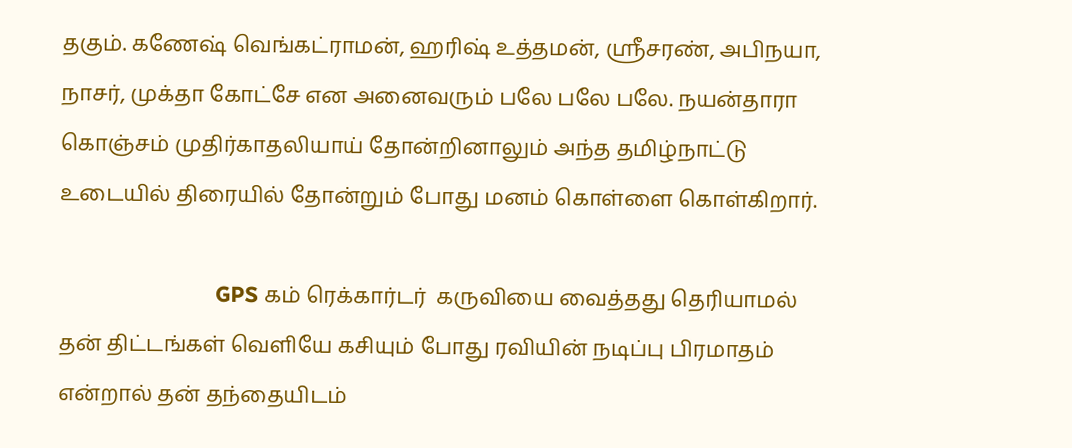தகும். கணேஷ் வெங்கட்ராமன், ஹரிஷ் உத்தமன், ஸ்ரீசரண், அபிநயா, நாசர், முக்தா கோட்சே என அனைவரும் பலே பலே பலே. நயன்தாரா கொஞ்சம் முதிர்காதலியாய் தோன்றினாலும் அந்த தமிழ்நாட்டு உடையில் திரையில் தோன்றும் போது மனம் கொள்ளை கொள்கிறார்.

                          GPS கம் ரெக்கார்டர்  கருவியை வைத்தது தெரியாமல் தன் திட்டங்கள் வெளியே கசியும் போது ரவியின் நடிப்பு பிரமாதம் என்றால் தன் தந்தையிடம்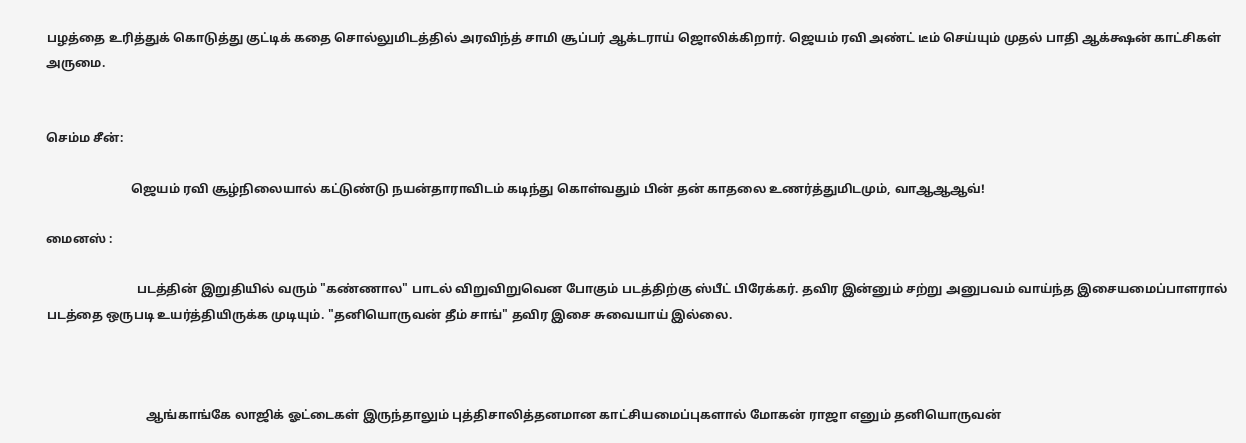பழத்தை உரித்துக் கொடுத்து குட்டிக் கதை சொல்லுமிடத்தில் அரவிந்த் சாமி சூப்பர் ஆக்டராய் ஜொலிக்கிறார். ஜெயம் ரவி அண்ட் டீம் செய்யும் முதல் பாதி ஆக்க்ஷன் காட்சிகள் அருமை.


செம்ம சீன்:

                           ஜெயம் ரவி சூழ்நிலையால் கட்டுண்டு நயன்தாராவிடம் கடிந்து கொள்வதும் பின் தன் காதலை உணர்த்துமிடமும், வாஆஆஆவ்!

மைனஸ் :

                             படத்தின் இறுதியில் வரும் "கண்ணால" பாடல் விறுவிறுவென போகும் படத்திற்கு ஸ்பீட் பிரேக்கர். தவிர இன்னும் சற்று அனுபவம் வாய்ந்த இசையமைப்பாளரால் படத்தை ஒருபடி உயர்த்தியிருக்க முடியும். "தனியொருவன் தீம் சாங்" தவிர இசை சுவையாய் இல்லை.



                                ஆங்காங்கே லாஜிக் ஓட்டைகள் இருந்தாலும் புத்திசாலித்தனமான காட்சியமைப்புகளால் மோகன் ராஜா எனும் தனியொருவன்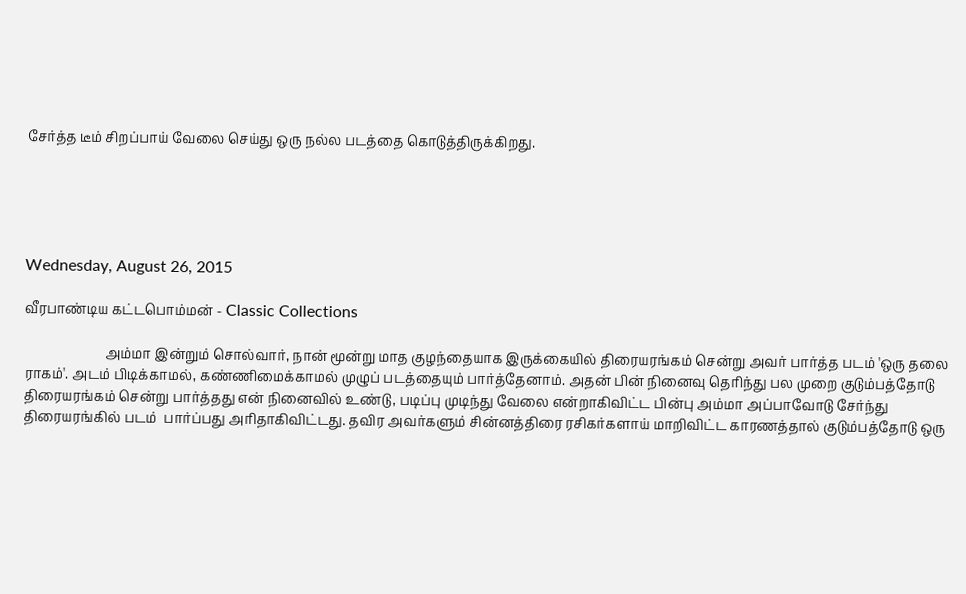சேர்த்த டீம் சிறப்பாய் வேலை செய்து ஒரு நல்ல படத்தை கொடுத்திருக்கிறது.





Wednesday, August 26, 2015

வீரபாண்டிய கட்டபொம்மன் - Classic Collections

                        அம்மா இன்றும் சொல்வார், நான் மூன்று மாத குழந்தையாக இருக்கையில் திரையரங்கம் சென்று அவர் பார்த்த படம் 'ஒரு தலை ராகம்'. அடம் பிடிக்காமல், கண்ணிமைக்காமல் முழுப் படத்தையும் பார்த்தேனாம். அதன் பின் நினைவு தெரிந்து பல முறை குடும்பத்தோடு திரையரங்கம் சென்று பார்த்தது என் நினைவில் உண்டு, படிப்பு முடிந்து வேலை என்றாகிவிட்ட பின்பு அம்மா அப்பாவோடு சேர்ந்து திரையரங்கில் படம்  பார்ப்பது அரிதாகிவிட்டது. தவிர அவர்களும் சின்னத்திரை ரசிகர்களாய் மாறிவிட்ட காரணத்தால் குடும்பத்தோடு ஒரு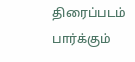திரைப்படம் பார்க்கும்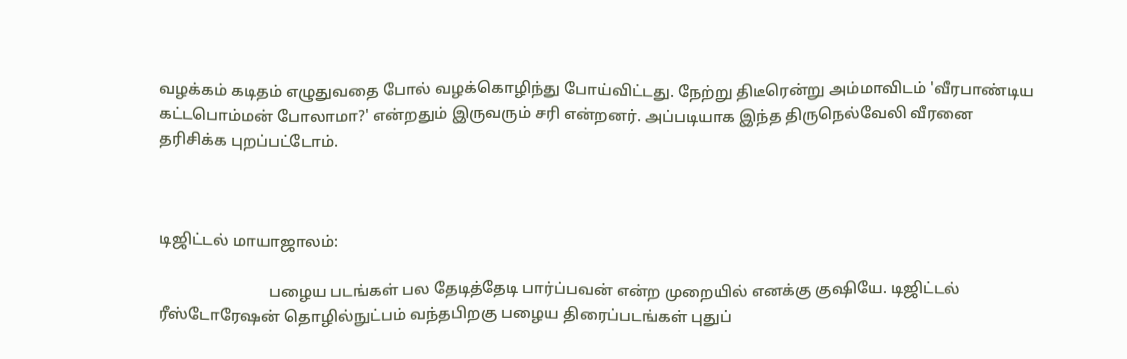வழக்கம் கடிதம் எழுதுவதை போல் வழக்கொழிந்து போய்விட்டது. நேற்று திடீரென்று அம்மாவிடம் 'வீரபாண்டிய கட்டபொம்மன் போலாமா?' என்றதும் இருவரும் சரி என்றனர். அப்படியாக இந்த திருநெல்வேலி வீரனை தரிசிக்க புறப்பட்டோம்.



டிஜிட்டல் மாயாஜாலம்:

                            பழைய படங்கள் பல தேடித்தேடி பார்ப்பவன் என்ற முறையில் எனக்கு குஷியே. டிஜிட்டல் ரீஸ்டோரேஷன் தொழில்நுட்பம் வந்தபிறகு பழைய திரைப்படங்கள் புதுப்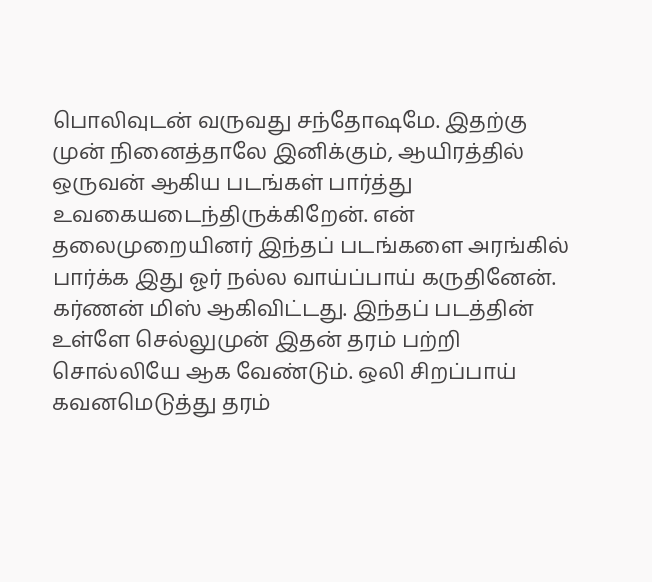பொலிவுடன் வருவது சந்தோஷமே. இதற்கு முன் நினைத்தாலே இனிக்கும், ஆயிரத்தில் ஒருவன் ஆகிய படங்கள் பார்த்து உவகையடைந்திருக்கிறேன். என் தலைமுறையினர் இந்தப் படங்களை அரங்கில் பார்க்க இது ஓர் நல்ல வாய்ப்பாய் கருதினேன். கர்ணன் மிஸ் ஆகிவிட்டது. இந்தப் படத்தின் உள்ளே செல்லுமுன் இதன் தரம் பற்றி சொல்லியே ஆக வேண்டும். ஒலி சிறப்பாய் கவனமெடுத்து தரம்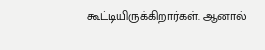கூட்டியிருக்கிறார்கள். ஆனால்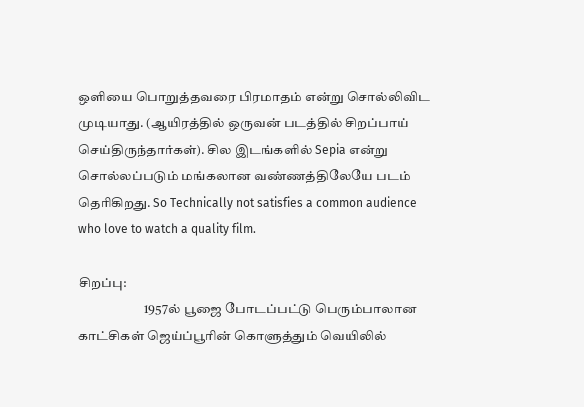ஒளியை பொறுத்தவரை பிரமாதம் என்று சொல்லிவிட முடியாது. (ஆயிரத்தில் ஒருவன் படத்தில் சிறப்பாய் செய்திருந்தார்கள்). சில இடங்களில் Sepia என்று சொல்லப்படும் மங்கலான வண்ணத்திலேயே படம் தெரிகிறது. So Technically not satisfies a common audience who love to watch a quality film.

சிறப்பு:
                         1957ல் பூஜை போடப்பட்டு பெரும்பாலான காட்சிகள் ஜெய்ப்பூரின் கொளுத்தும் வெயிலில்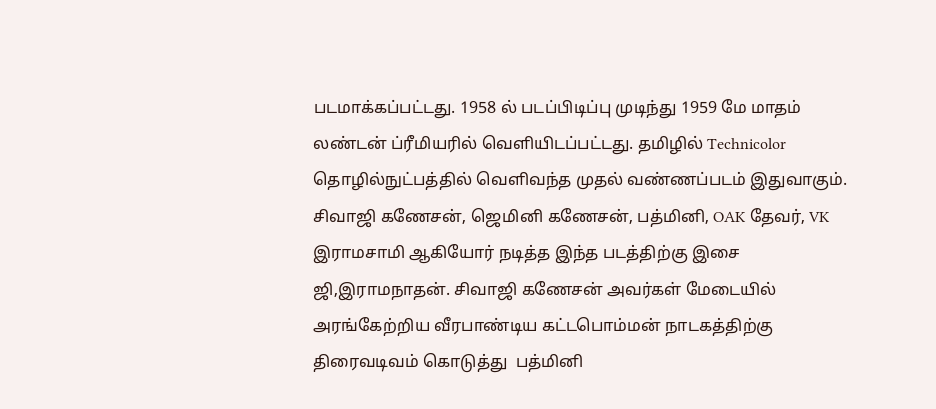படமாக்கப்பட்டது. 1958 ல் படப்பிடிப்பு முடிந்து 1959 மே மாதம் லண்டன் ப்ரீமியரில் வெளியிடப்பட்டது. தமிழில் Technicolor தொழில்நுட்பத்தில் வெளிவந்த முதல் வண்ணப்படம் இதுவாகும்.  சிவாஜி கணேசன், ஜெமினி கணேசன், பத்மினி, OAK தேவர், VK இராமசாமி ஆகியோர் நடித்த இந்த படத்திற்கு இசை ஜி,இராமநாதன். சிவாஜி கணேசன் அவர்கள் மேடையில் அரங்கேற்றிய வீரபாண்டிய கட்டபொம்மன் நாடகத்திற்கு திரைவடிவம் கொடுத்து  பத்மினி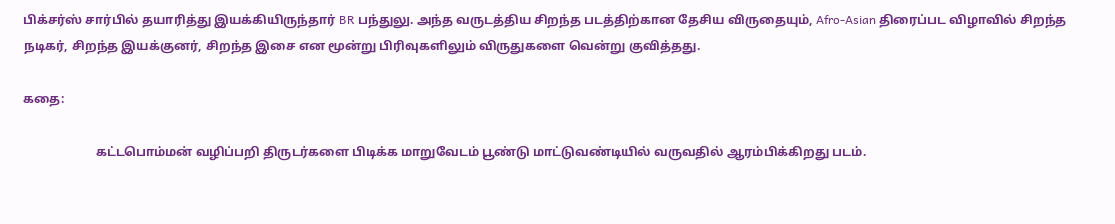பிக்சர்ஸ் சார்பில் தயாரித்து இயக்கியிருந்தார் BR பந்துலு. அந்த வருடத்திய சிறந்த படத்திற்கான தேசிய விருதையும், Afro-Asian திரைப்பட விழாவில் சிறந்த நடிகர், சிறந்த இயக்குனர், சிறந்த இசை என மூன்று பிரிவுகளிலும் விருதுகளை வென்று குவித்தது.

கதை:

                       கட்டபொம்மன் வழிப்பறி திருடர்களை பிடிக்க மாறுவேடம் பூண்டு மாட்டுவண்டியில் வருவதில் ஆரம்பிக்கிறது படம்.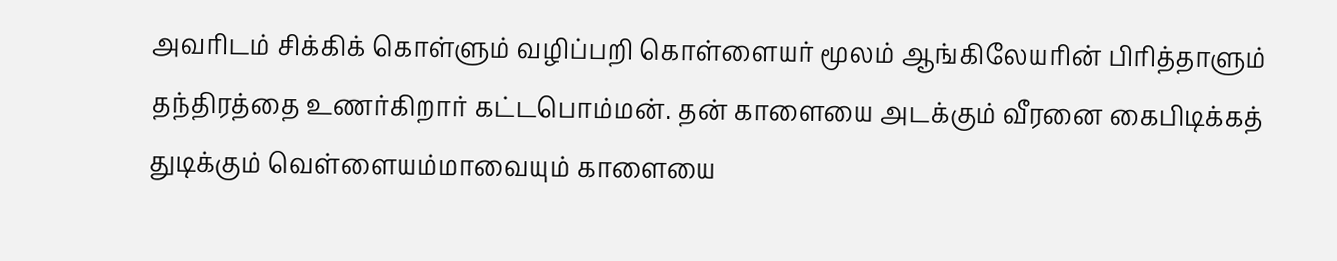அவரிடம் சிக்கிக் கொள்ளும் வழிப்பறி கொள்ளையர் மூலம் ஆங்கிலேயரின் பிரித்தாளும் தந்திரத்தை உணர்கிறார் கட்டபொம்மன். தன் காளையை அடக்கும் வீரனை கைபிடிக்கத் துடிக்கும் வெள்ளையம்மாவையும் காளையை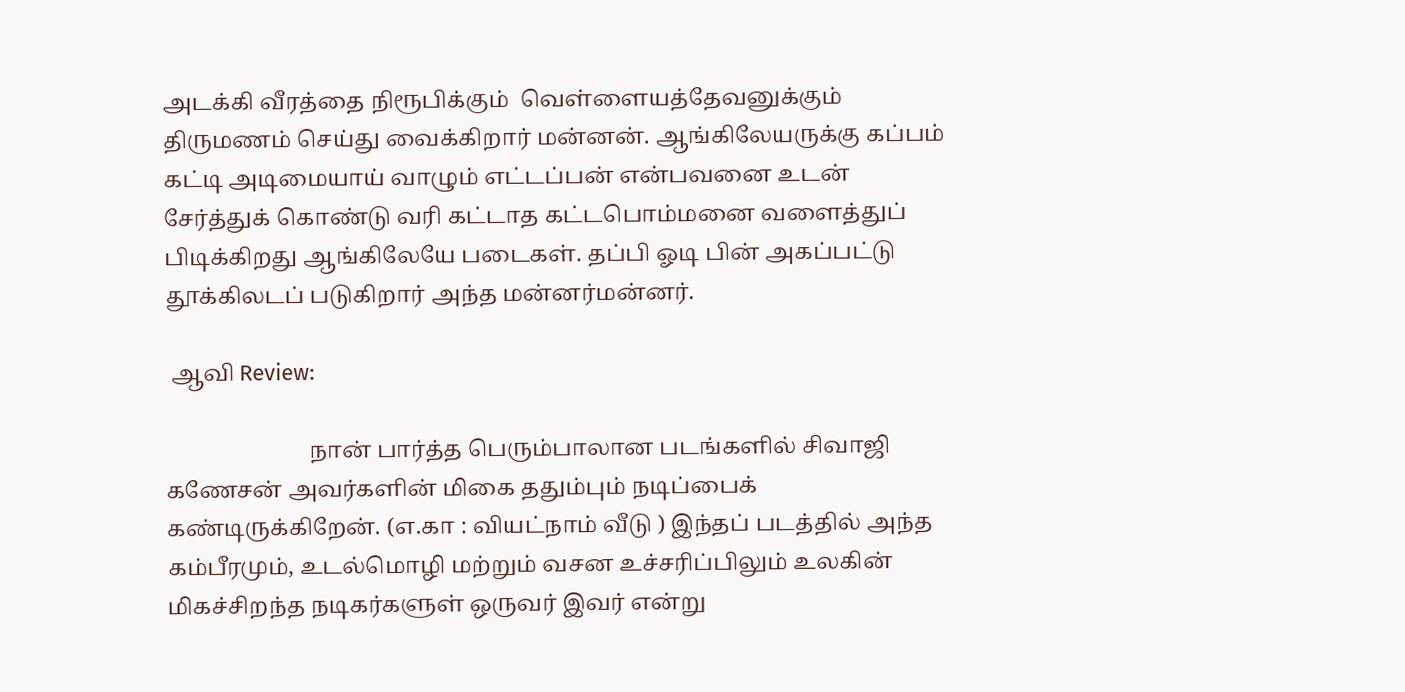அடக்கி வீரத்தை நிரூபிக்கும்  வெள்ளையத்தேவனுக்கும் திருமணம் செய்து வைக்கிறார் மன்னன். ஆங்கிலேயருக்கு கப்பம் கட்டி அடிமையாய் வாழும் எட்டப்பன் என்பவனை உடன் சேர்த்துக் கொண்டு வரி கட்டாத கட்டபொம்மனை வளைத்துப் பிடிக்கிறது ஆங்கிலேயே படைகள். தப்பி ஓடி பின் அகப்பட்டு தூக்கிலடப் படுகிறார் அந்த மன்னர்மன்னர்.

 ஆவி Review:

                         நான் பார்த்த பெரும்பாலான படங்களில் சிவாஜி கணேசன் அவர்களின் மிகை ததும்பும் நடிப்பைக் கண்டிருக்கிறேன். (எ.கா : வியட்நாம் வீடு ) இந்தப் படத்தில் அந்த கம்பீரமும், உடல்மொழி மற்றும் வசன உச்சரிப்பிலும் உலகின் மிகச்சிறந்த நடிகர்களுள் ஒருவர் இவர் என்று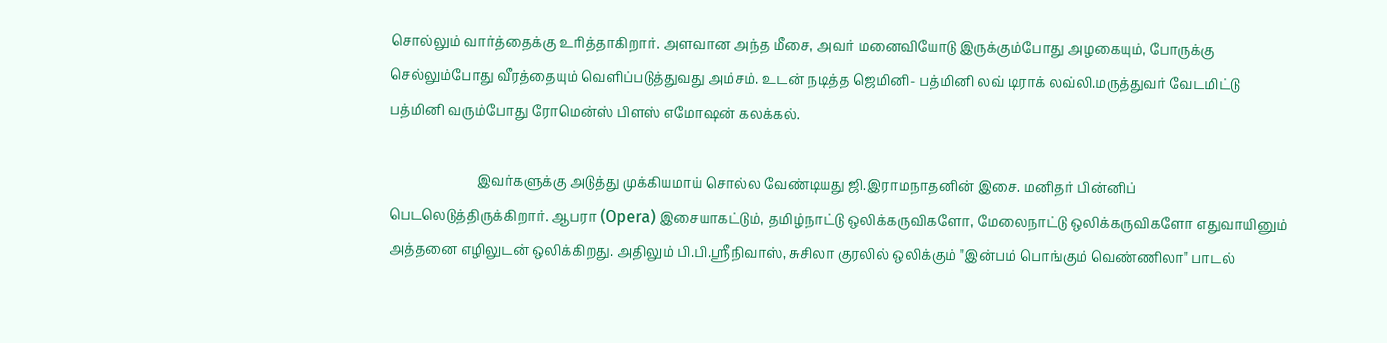சொல்லும் வார்த்தைக்கு உரித்தாகிறார். அளவான அந்த மீசை, அவர் மனைவியோடு இருக்கும்போது அழகையும், போருக்கு செல்லும்போது வீரத்தையும் வெளிப்படுத்துவது அம்சம். உடன் நடித்த ஜெமினி- பத்மினி லவ் டிராக் லவ்லி.மருத்துவர் வேடமிட்டு பத்மினி வரும்போது ரோமென்ஸ் பிளஸ் எமோஷன் கலக்கல்.

                          இவர்களுக்கு அடுத்து முக்கியமாய் சொல்ல வேண்டியது ஜி.இராமநாதனின் இசை. மனிதர் பின்னிப் பெடலெடுத்திருக்கிறார். ஆபரா (Opera) இசையாகட்டும், தமிழ்நாட்டு ஒலிக்கருவிகளோ, மேலைநாட்டு ஒலிக்கருவிகளோ எதுவாயினும் அத்தனை எழிலுடன் ஒலிக்கிறது. அதிலும் பி.பி.ஸ்ரீநிவாஸ், சுசிலா குரலில் ஒலிக்கும் "இன்பம் பொங்கும் வெண்ணிலா" பாடல்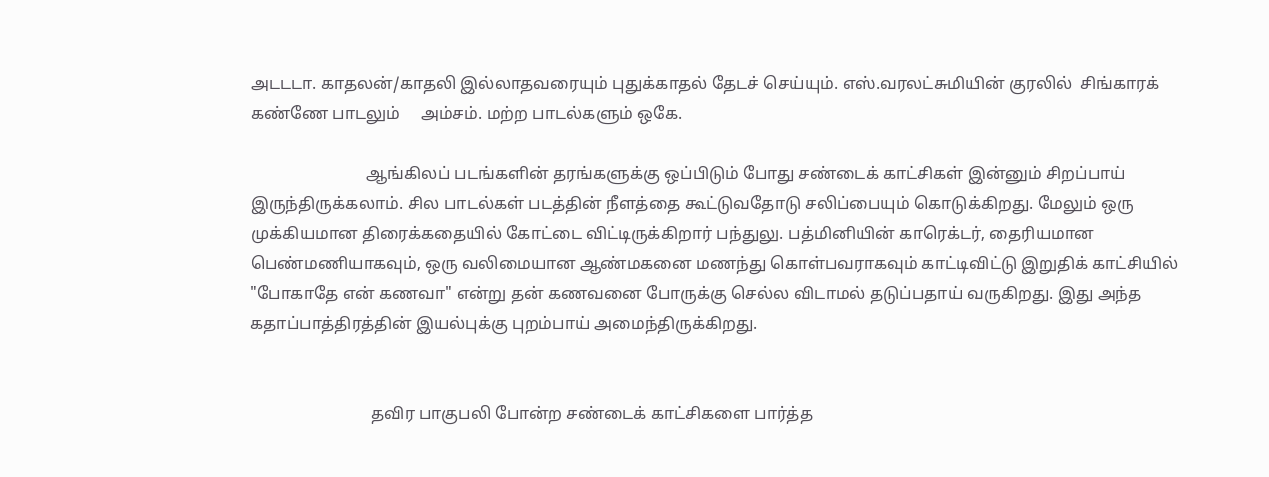அடடடா. காதலன்/காதலி இல்லாதவரையும் புதுக்காதல் தேடச் செய்யும். எஸ்.வரலட்சுமியின் குரலில்  சிங்காரக் கண்ணே பாடலும்     அம்சம். மற்ற பாடல்களும் ஒகே.

                            ஆங்கிலப் படங்களின் தரங்களுக்கு ஒப்பிடும் போது சண்டைக் காட்சிகள் இன்னும் சிறப்பாய் இருந்திருக்கலாம். சில பாடல்கள் படத்தின் நீளத்தை கூட்டுவதோடு சலிப்பையும் கொடுக்கிறது. மேலும் ஒரு முக்கியமான திரைக்கதையில் கோட்டை விட்டிருக்கிறார் பந்துலு. பத்மினியின் காரெக்டர், தைரியமான பெண்மணியாகவும், ஒரு வலிமையான ஆண்மகனை மணந்து கொள்பவராகவும் காட்டிவிட்டு இறுதிக் காட்சியில் "போகாதே என் கணவா" என்று தன் கணவனை போருக்கு செல்ல விடாமல் தடுப்பதாய் வருகிறது. இது அந்த கதாப்பாத்திரத்தின் இயல்புக்கு புறம்பாய் அமைந்திருக்கிறது.


                             தவிர பாகுபலி போன்ற சண்டைக் காட்சிகளை பார்த்த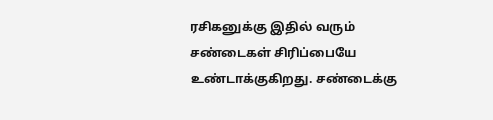ரசிகனுக்கு இதில் வரும் சண்டைகள் சிரிப்பையே உண்டாக்குகிறது. சண்டைக்கு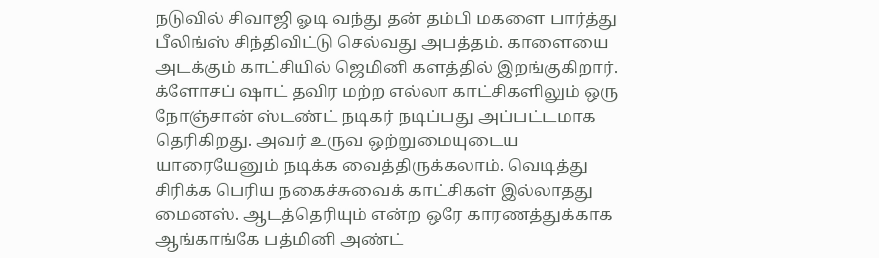நடுவில் சிவாஜி ஓடி வந்து தன் தம்பி மகளை பார்த்து பீலிங்ஸ் சிந்திவிட்டு செல்வது அபத்தம். காளையை அடக்கும் காட்சியில் ஜெமினி களத்தில் இறங்குகிறார். க்ளோசப் ஷாட் தவிர மற்ற எல்லா காட்சிகளிலும் ஒரு நோஞ்சான் ஸ்டண்ட் நடிகர் நடிப்பது அப்பட்டமாக தெரிகிறது. அவர் உருவ ஒற்றுமையுடைய யாரையேனும் நடிக்க வைத்திருக்கலாம். வெடித்து சிரிக்க பெரிய நகைச்சுவைக் காட்சிகள் இல்லாதது மைனஸ். ஆடத்தெரியும் என்ற ஒரே காரணத்துக்காக ஆங்காங்கே பத்மினி அண்ட்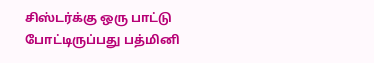சிஸ்டர்க்கு ஒரு பாட்டு போட்டிருப்பது பத்மினி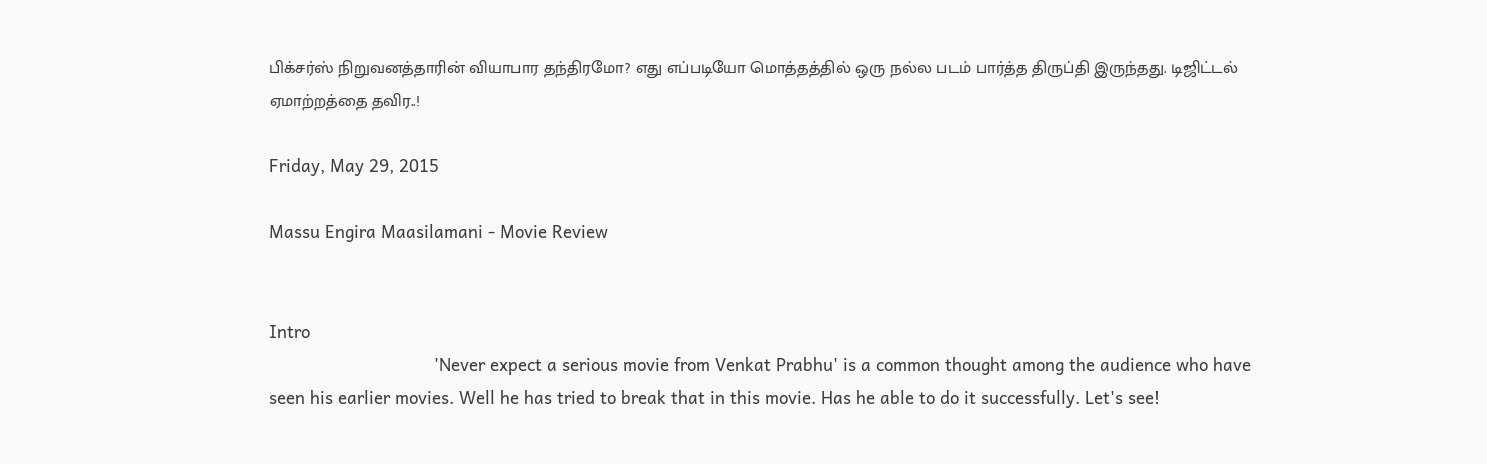பிக்சர்ஸ் நிறுவனத்தாரின் வியாபார தந்திரமோ? எது எப்படியோ மொத்தத்தில் ஒரு நல்ல படம் பார்த்த திருப்தி இருந்தது. டிஜிட்டல் ஏமாற்றத்தை தவிர..!

Friday, May 29, 2015

Massu Engira Maasilamani - Movie Review


Intro
                                 'Never expect a serious movie from Venkat Prabhu' is a common thought among the audience who have seen his earlier movies. Well he has tried to break that in this movie. Has he able to do it successfully. Let's see!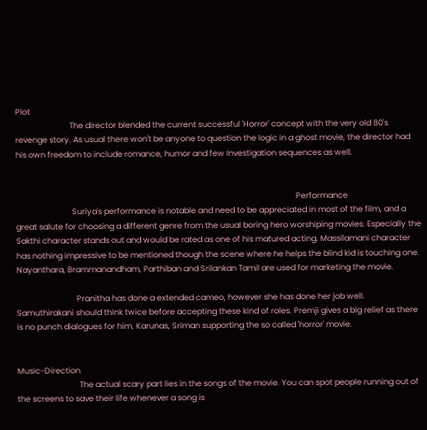Plot
                           The director blended the current successful 'Horror' concept with the very old 80's revenge story. As usual there won't be anyone to question the logic in a ghost movie, the director had his own freedom to include romance, humor and few Investigation sequences as well.


                                                                                                                                            Performance
                            Suriya's performance is notable and need to be appreciated in most of the film, and a great salute for choosing a different genre from the usual boring hero worshiping movies. Especially the Sakthi character stands out and would be rated as one of his matured acting. Massilamani character has nothing impressive to be mentioned though the scene where he helps the blind kid is touching one. Nayanthara, Brammanandham, Parthiban and Srilankan Tamil are used for marketing the movie.

                              Pranitha has done a extended cameo, however she has done her job well. Samuthirakani should think twice before accepting these kind of roles. Premji gives a big relief as there is no punch dialogues for him. Karunas, Sriman supporting the so called 'horror' movie.


Music-Direction
                               The actual scary part lies in the songs of the movie. You can spot people running out of the screens to save their life whenever a song is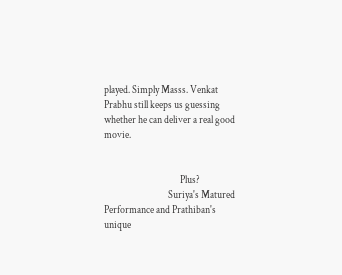played. Simply Masss. Venkat Prabhu still keeps us guessing whether he can deliver a real good movie.


                                      Plus?
                                Suriya's Matured Performance and Prathiban's unique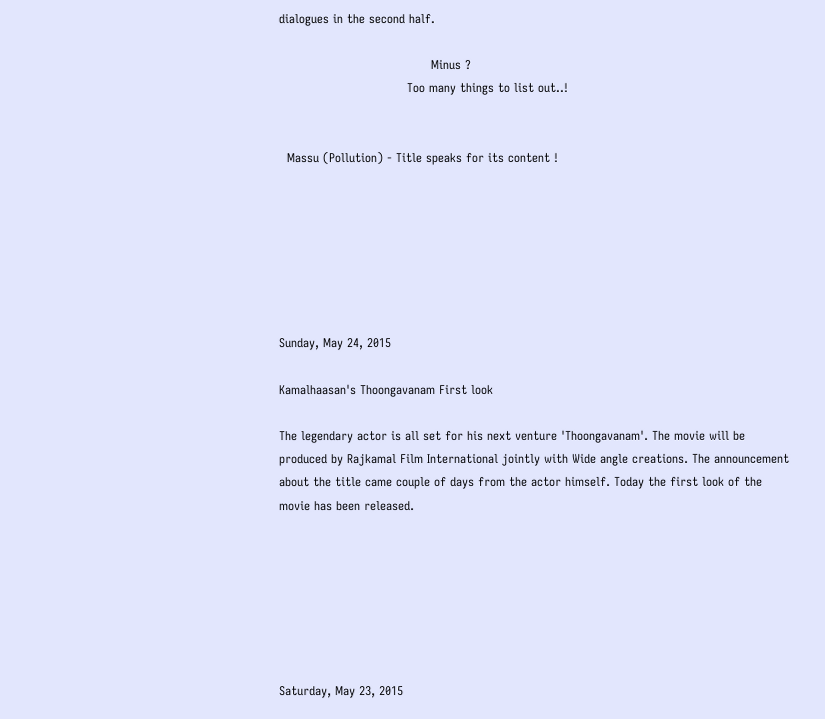dialogues in the second half.

                                      Minus ?
                                Too many things to list out..!


  Massu (Pollution) - Title speaks for its content !







Sunday, May 24, 2015

Kamalhaasan's Thoongavanam First look

The legendary actor is all set for his next venture 'Thoongavanam'. The movie will be produced by Rajkamal Film International jointly with Wide angle creations. The announcement about the title came couple of days from the actor himself. Today the first look of the movie has been released.







Saturday, May 23, 2015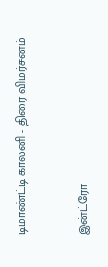டிமாண்ட்டி காலனி - திரை விமர்சனம்


இன்ட்ரோ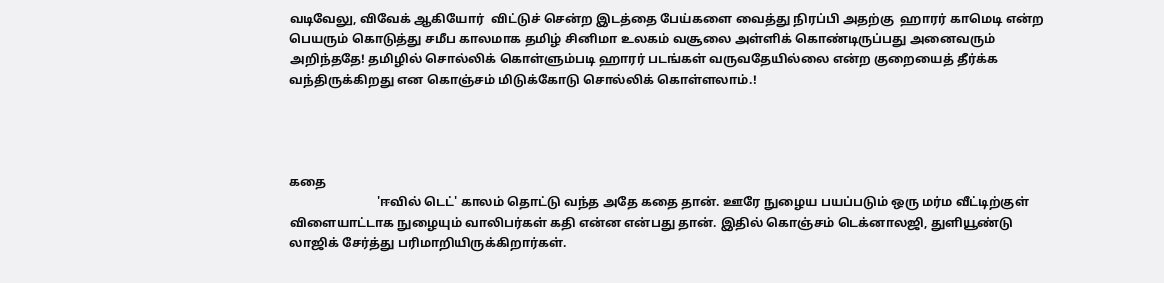வடிவேலு, விவேக் ஆகியோர்  விட்டுச் சென்ற இடத்தை பேய்களை வைத்து நிரப்பி அதற்கு  ஹாரர் காமெடி என்ற பெயரும் கொடுத்து சமீப காலமாக தமிழ் சினிமா உலகம் வசூலை அள்ளிக் கொண்டிருப்பது அனைவரும் அறிந்ததே! தமிழில் சொல்லிக் கொள்ளும்படி ஹாரர் படங்கள் வருவதேயில்லை என்ற குறையைத் தீர்க்க வந்திருக்கிறது என கொஞ்சம் மிடுக்கோடு சொல்லிக் கொள்ளலாம்.!




கதை
                            'ஈவில் டெட்' காலம் தொட்டு வந்த அதே கதை தான். ஊரே நுழைய பயப்படும் ஒரு மர்ம வீட்டிற்குள் விளையாட்டாக நுழையும் வாலிபர்கள் கதி என்ன என்பது தான். இதில் கொஞ்சம் டெக்னாலஜி, துளியூண்டு லாஜிக் சேர்த்து பரிமாறியிருக்கிறார்கள்.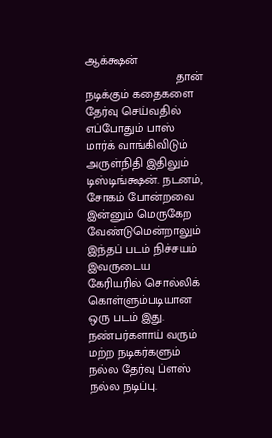ஆக்க்ஷன்
                           தான் நடிக்கும் கதைகளை தேர்வு செய்வதில் எப்போதும் பாஸ் மார்க் வாங்கிவிடும் அருள்நிதி இதிலும் டிஸ்டிங்க்ஷன். நடனம், சோகம் போன்றவை இன்னும் மெருகேற வேண்டுமென்றாலும் இந்தப் படம் நிச்சயம் இவருடைய கேரியரில் சொல்லிக் கொள்ளும்படியான ஒரு படம் இது. நண்பர்களாய் வரும் மற்ற நடிகர்களும் நல்ல தேர்வு ப்ளஸ் நல்ல நடிப்பு.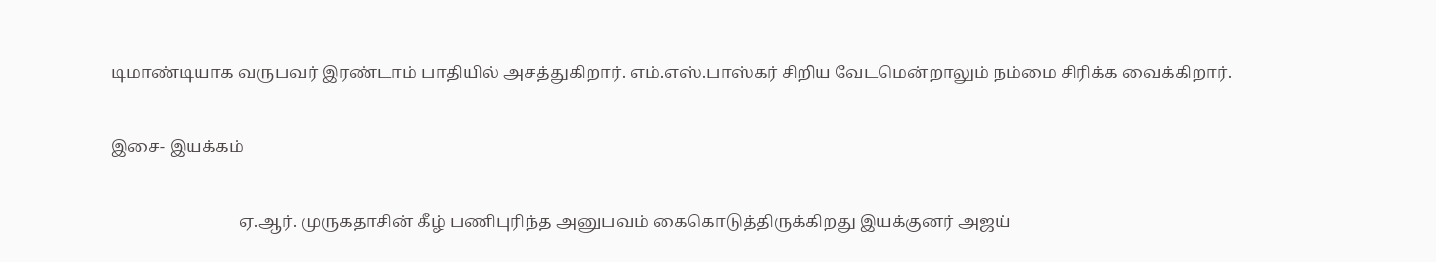டிமாண்டியாக வருபவர் இரண்டாம் பாதியில் அசத்துகிறார். எம்.எஸ்.பாஸ்கர் சிறிய வேடமென்றாலும் நம்மை சிரிக்க வைக்கிறார்.

இசை- இயக்கம்

                               ஏ.ஆர். முருகதாசின் கீழ் பணிபுரிந்த அனுபவம் கைகொடுத்திருக்கிறது இயக்குனர் அஜய்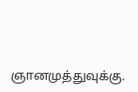ஞானமுத்துவுக்கு.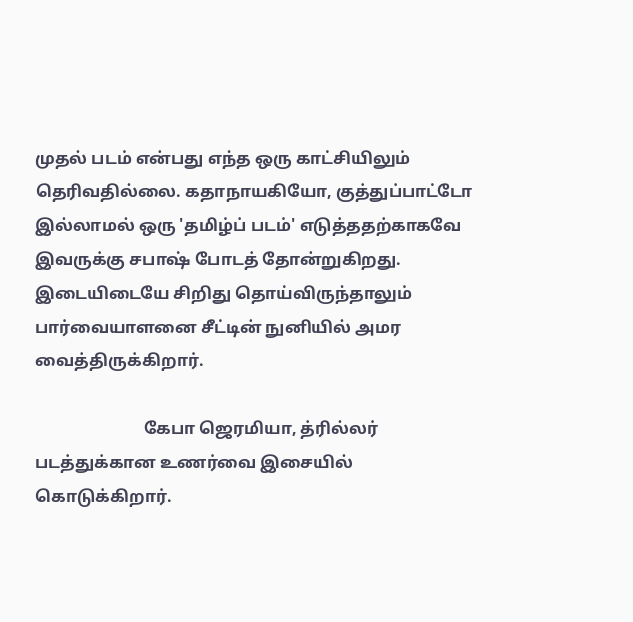முதல் படம் என்பது எந்த ஒரு காட்சியிலும் தெரிவதில்லை. கதாநாயகியோ, குத்துப்பாட்டோ இல்லாமல் ஒரு 'தமிழ்ப் படம்' எடுத்ததற்காகவே இவருக்கு சபாஷ் போடத் தோன்றுகிறது. இடையிடையே சிறிது தொய்விருந்தாலும் பார்வையாளனை சீட்டின் நுனியில் அமர வைத்திருக்கிறார்.

                          கேபா ஜெரமியா, த்ரில்லர் படத்துக்கான உணர்வை இசையில் கொடுக்கிறார்.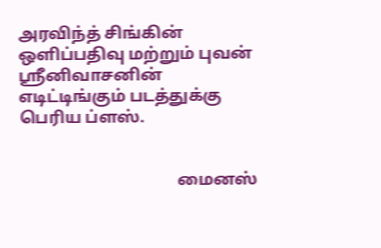அரவிந்த் சிங்கின் ஒளிப்பதிவு மற்றும் புவன் ஸ்ரீனிவாசனின் எடிட்டிங்கும் படத்துக்கு பெரிய ப்ளஸ்.


                                      மைனஸ்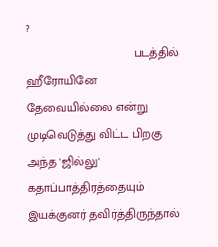?
                                படத்தில் ஹீரோயினே தேவையில்லை என்று முடிவெடுத்து விட்ட பிறகு அந்த 'ஜில்லு' கதாப்பாத்திரத்தையும் இயக்குனர் தவிர்த்திருந்தால்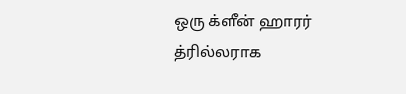ஒரு க்ளீன் ஹாரர் த்ரில்லராக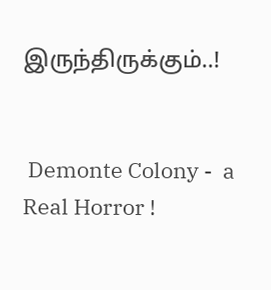இருந்திருக்கும்..!


 Demonte Colony -  a Real Horror !